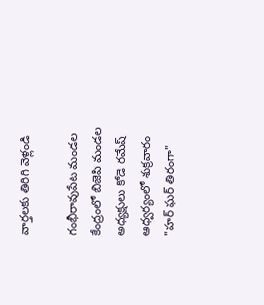వార్తలకు తిరిగి వెళ్లండి

గంభీరావుపేట మండల కేంద్రంలో బిజెపి మండల అధ్యక్షులు కోడె రమేష్ ఆధ్వర్యంలో శుక్రవారం "హర్ ఘర్ తిరంగా"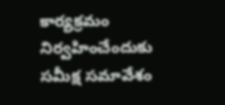కార్యక్రమం నిర్వహించేందుకు సమీక్ష సమావేశం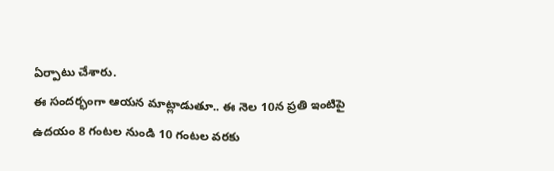ఏర్పాటు చేశారు.
ఈ సందర్భంగా ఆయన మాట్లాడుతూ.. ఈ నెల 10న ప్రతి ఇంటిపై ఉదయం 8 గంటల నుండి 10 గంటల వరకు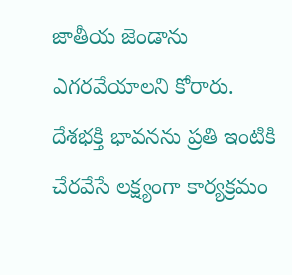జాతీయ జెండాను ఎగరవేయాలని కోరారు. దేశభక్తి భావనను ప్రతి ఇంటికి చేరవేసే లక్ష్యంగా కార్యక్రమం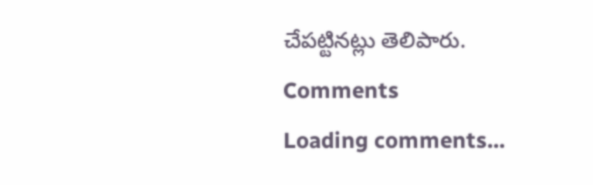చేపట్టినట్లు తెలిపారు.
Comments
Loading comments...